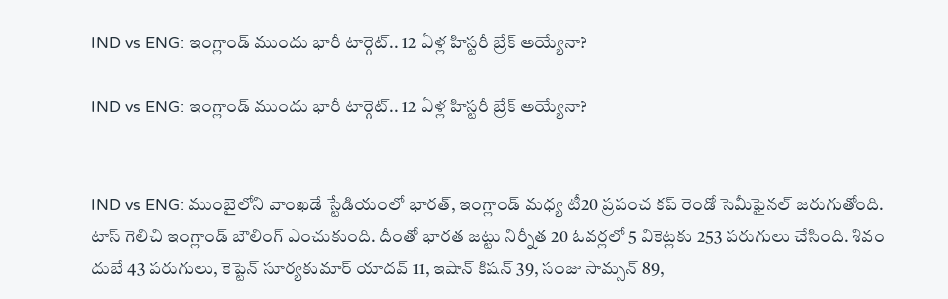IND vs ENG: ఇంగ్లాండ్ ముందు భారీ టార్గెట్.. 12 ఏళ్ల హిస్టరీ బ్రేక్ అయ్యేనా?

IND vs ENG: ఇంగ్లాండ్ ముందు భారీ టార్గెట్.. 12 ఏళ్ల హిస్టరీ బ్రేక్ అయ్యేనా?


IND vs ENG: ముంబైలోని వాంఖడే స్టేడియంలో భారత్, ఇంగ్లాండ్ మధ్య టీ20 ప్రపంచ కప్ రెండో సెమీఫైనల్ జరుగుతోంది. టాస్ గెలిచి ఇంగ్లాండ్ బౌలింగ్ ఎంచుకుంది. దీంతో భారత జట్టు నిర్నీత 20 ఓవర్లలో 5 వికెట్లకు 253 పరుగులు చేసింది. శివం దుబే 43 పరుగులు, కెప్టెన్ సూర్యకుమార్ యాదవ్ 11, ఇషాన్ కిషన్ 39, సంజు సామ్సన్ 89,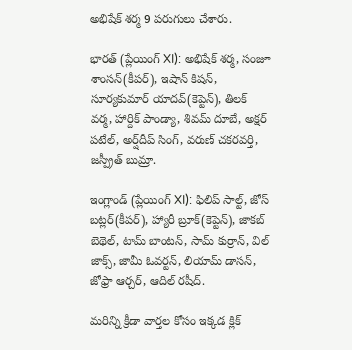అభిషేక్ శర్మ 9 పరుగులు చేశారు.

భారత్ (ప్లేయింగ్ XI): అభిషేక్ శర్మ, సంజూ శాంసన్(కీపర్), ఇషాన్ కిషన్, సూర్యకుమార్ యాదవ్(కెప్టెన్), తిలక్ వర్మ, హార్దిక్ పాండ్యా, శివమ్ దూబే, అక్షర్ పటేల్, అర్ష్‌దీప్ సింగ్, వరుణ్ చకరవర్తి, జస్ప్రీత్ బుమ్రా.

ఇంగ్లాండ్ (ప్లేయింగ్ XI): ఫిలిప్ సాల్ట్, జోస్ బట్లర్(కీపర్), హ్యారీ బ్రూక్(కెప్టెన్), జాకబ్ బెథెల్, టామ్ బాంటన్, సామ్ కుర్రాన్, విల్ జాక్స్, జామీ ఓవర్టన్, లియామ్ డాసన్, జోఫ్రా ఆర్చర్, ఆదిల్ రషీద్.

మరిన్ని క్రీడా వార్తల కోసం ఇక్కడ క్లిక్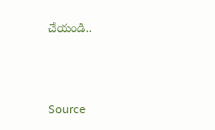చేయండి..



Source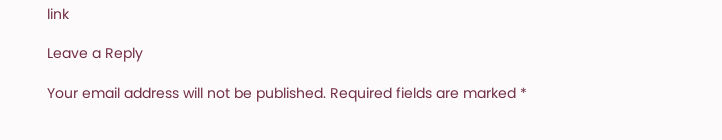link

Leave a Reply

Your email address will not be published. Required fields are marked *